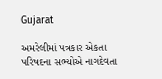Gujarat

અમરેલીમાં પત્રકાર એકતા પરિષદના સભ્યોએ નાગદેવતા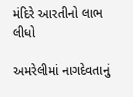મંદિરે આરતીનો લાભ લીધો

અમરેલીમાં નાગદેવતાનું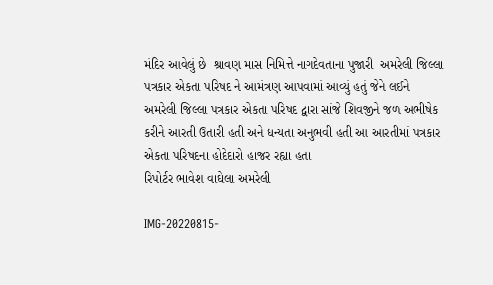મંદિર આવેલું છે  શ્રાવણ માસ નિમિત્તે નાગદેવતાના પુજારી  અમરેલી જિલ્લા પત્રકાર એકતા પરિષદ ને આમંત્રણ આપવામાં આવ્યું હતું જેને લઈને અમરેલી જિલ્લા પત્રકાર એકતા પરિષદ દ્વારા સાંજે શિવજીને જળ અભીષેક કરીને આરતી ઉતારી હતી અને ધન્યતા અનુભવી હતી આ આરતીમાં પત્રકાર એકતા પરિષદના હોદેદારો હાજર રહ્યા હતા
રિપોર્ટર ભાવેશ વાઘેલા અમરેલી

IMG-20220815-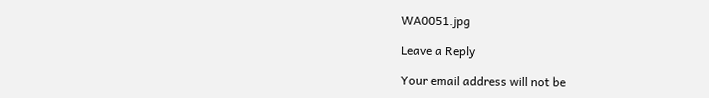WA0051.jpg

Leave a Reply

Your email address will not be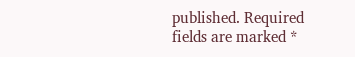published. Required fields are marked *